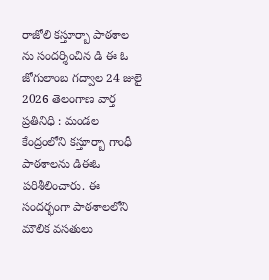రాజోలి కస్తూర్బా పాఠశాల ను సందర్శించిన డి ఈ ఓ
జోగులాంబ గద్వాల 24 జులై 2026 తెలంగాణ వార్త ప్రతినిధి : మండల కేంద్రంలోని కస్తూర్బా గాంధీ పాఠశాలను డిఈఓ పరిశీలించారు. ఈ సందర్భంగా పాఠశాలలోని మౌలిక వసతులు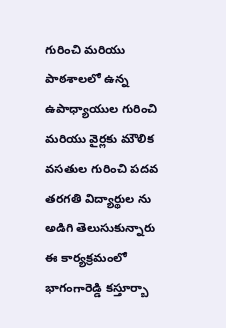గురించి మరియు పాఠశాలలో ఉన్న ఉపాధ్యాయుల గురించి మరియు వైర్లకు మౌలిక వసతుల గురించి పదవ తరగతి విద్యార్థుల ను అడిగి తెలుసుకున్నారు
ఈ కార్యక్రమంలో భాగంగారెడ్డి కస్తూర్బా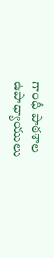గాంధీ పాఠశాల ఉపాధ్యాయులు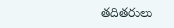తదితరులు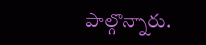పాల్గొన్నారు.